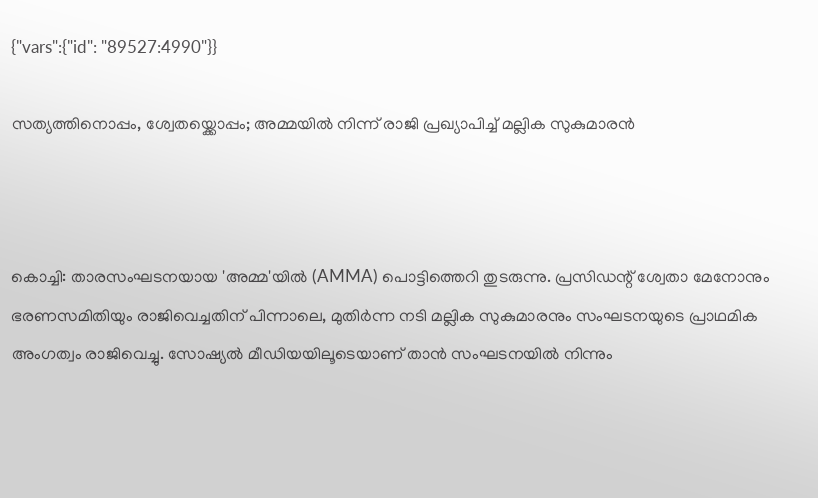{"vars":{"id": "89527:4990"}}

സത്യത്തിനൊപ്പം, ശ്വേതയ്ക്കൊപ്പം; അമ്മയിൽ നിന്ന് രാജി പ്രഖ്യാപിച്ച് മല്ലിക സുകുമാരൻ



കൊച്ചി: താരസംഘടനയായ 'അമ്മ'യിൽ (AMMA) പൊട്ടിത്തെറി തുടരുന്നു. പ്രസിഡന്റ് ശ്വേതാ മേനോനും ഭരണസമിതിയും രാജിവെച്ചതിന് പിന്നാലെ, മുതിർന്ന നടി മല്ലിക സുകുമാരനും സംഘടനയുടെ പ്രാഥമിക അംഗത്വം രാജിവെച്ചു. സോഷ്യൽ മീഡിയയിലൂടെയാണ് താൻ സംഘടനയിൽ നിന്നും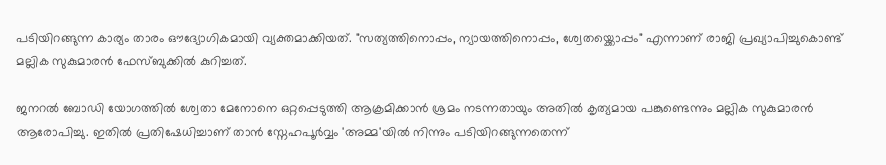പടിയിറങ്ങുന്ന കാര്യം താരം ഔദ്യോഗികമായി വ്യക്തമാക്കിയത്. "സത്യത്തിനൊപ്പം, ന്യായത്തിനൊപ്പം, ശ്വേതയ്ക്കൊപ്പം" എന്നാണ് രാജി പ്രഖ്യാപിച്ചുകൊണ്ട് മല്ലിക സുകുമാരൻ ഫേസ്ബുക്കിൽ കുറിച്ചത്.

ജനറൽ ബോഡി യോഗത്തിൽ ശ്വേതാ മേനോനെ ഒറ്റപ്പെടുത്തി ആക്രമിക്കാൻ ശ്രമം നടന്നതായും അതിൽ കൃത്യമായ പങ്കുണ്ടെന്നും മല്ലിക സുകുമാരൻ ആരോപിച്ചു. ഇതിൽ പ്രതിഷേധിച്ചാണ് താൻ സ്നേഹപൂർവ്വം 'അമ്മ'യിൽ നിന്നും പടിയിറങ്ങുന്നതെന്ന്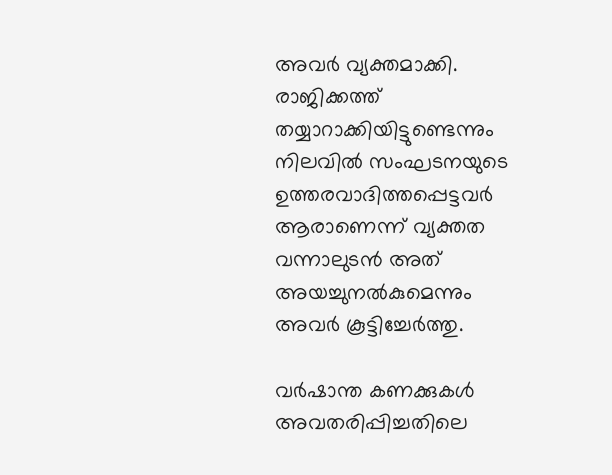അവർ വ്യക്തമാക്കി. രാജിക്കത്ത് തയ്യാറാക്കിയിട്ടുണ്ടെന്നും നിലവിൽ സംഘടനയുടെ ഉത്തരവാദിത്തപ്പെട്ടവർ ആരാണെന്ന് വ്യക്തത വന്നാലുടൻ അത് അയച്ചുനൽകുമെന്നും അവർ കൂട്ടിച്ചേർത്തു.

വർഷാന്ത കണക്കുകൾ അവതരിപ്പിച്ചതിലെ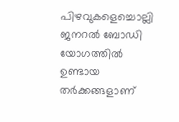പിഴവുകളെച്ചൊല്ലി ജനറൽ ബോഡി യോഗത്തിൽ ഉണ്ടായ തർക്കങ്ങളാണ്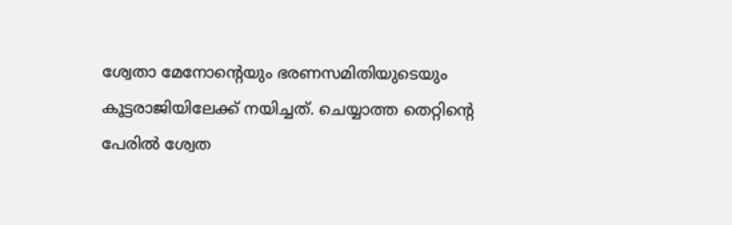ശ്വേതാ മേനോന്റെയും ഭരണസമിതിയുടെയും കൂട്ടരാജിയിലേക്ക് നയിച്ചത്. ചെയ്യാത്ത തെറ്റിന്റെ പേരിൽ ശ്വേത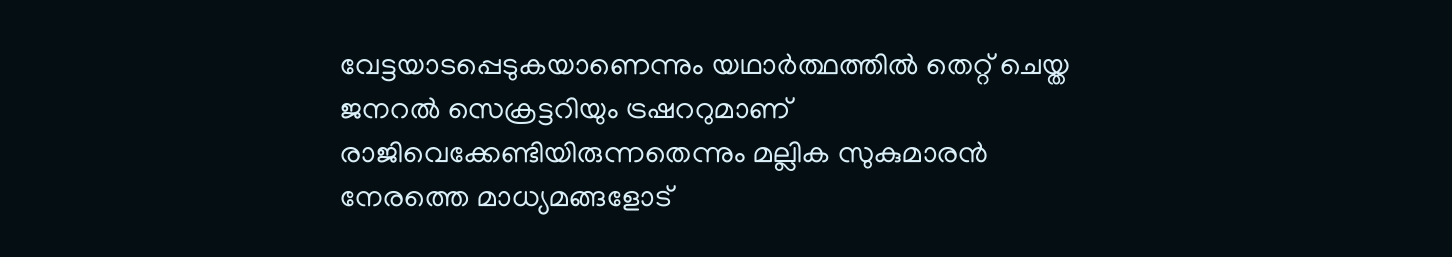വേട്ടയാടപ്പെടുകയാണെന്നും യഥാർത്ഥത്തിൽ തെറ്റ് ചെയ്ത ജനറൽ സെക്രട്ടറിയും ട്രഷററുമാണ് രാജിവെക്കേണ്ടിയിരുന്നതെന്നും മല്ലിക സുകുമാരൻ നേരത്തെ മാധ്യമങ്ങളോട്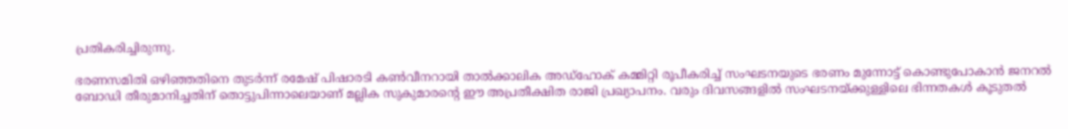പ്രതികരിച്ചിരുന്നു.

ഭരണസമിതി ഒഴിഞ്ഞതിനെ തുടർന്ന് രമേഷ് പിഷാരടി കൺവീനറായി താൽക്കാലിക അഡ്ഹോക് കമ്മിറ്റി രൂപീകരിച്ച് സംഘടനയുടെ ഭരണം മുന്നോട്ട് കൊണ്ടുപോകാൻ ജനറൽ ബോഡി തീരുമാനിച്ചതിന് തൊട്ടുപിന്നാലെയാണ് മല്ലിക സുകുമാരന്റെ ഈ അപ്രതീക്ഷിത രാജി പ്രഖ്യാപനം. വരും ദിവസങ്ങളിൽ സംഘടനയ്ക്കുള്ളിലെ ഭിന്നതകൾ കൂടുതൽ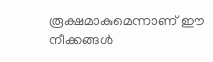രൂക്ഷമാകുമെന്നാണ് ഈ നീക്കങ്ങൾ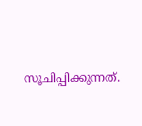സൂചിപ്പിക്കുന്നത്.